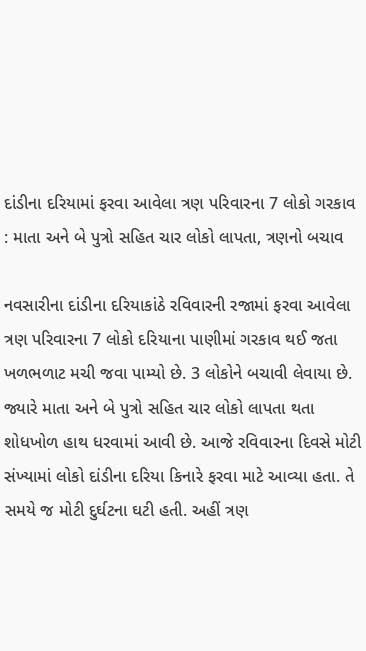દાંડીના દરિયામાં ફરવા આવેલા ત્રણ પરિવારના 7 લોકો ગરકાવ : માતા અને બે પુત્રો સહિત ચાર લોકો લાપતા, ત્રણનો બચાવ

નવસારીના દાંડીના દરિયાકાંઠે રવિવારની રજામાં ફરવા આવેલા ત્રણ પરિવારના 7 લોકો દરિયાના પાણીમાં ગરકાવ થઈ જતા ખળભળાટ મચી જવા પામ્યો છે. 3 લોકોને બચાવી લેવાયા છે. જ્યારે માતા અને બે પુત્રો સહિત ચાર લોકો લાપતા થતા શોધખોળ હાથ ધરવામાં આવી છે. આજે રવિવારના દિવસે મોટી સંખ્યામાં લોકો દાંડીના દરિયા કિનારે ફરવા માટે આવ્યા હતા. તે સમયે જ મોટી દુર્ઘટના ઘટી હતી. અહીં ત્રણ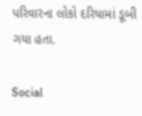પરિવારના લોકો દરિયામાં ડૂબી ગયા હતા.

Social